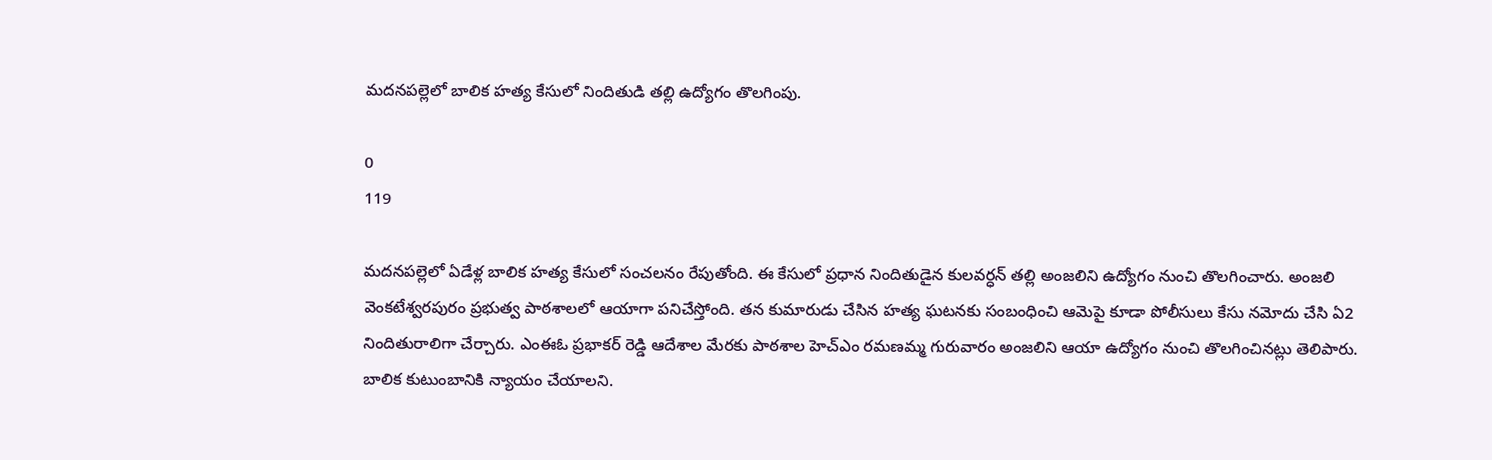మదనపల్లెలో బాలిక హత్య కేసులో నిందితుడి తల్లి ఉద్యోగం తొలగింపు.

0
119

మదనపల్లెలో ఏడేళ్ల బాలిక హత్య కేసులో సంచలనం రేపుతోంది. ఈ కేసులో ప్రధాన నిందితుడైన కులవర్ధన్ తల్లి అంజలిని ఉద్యోగం నుంచి తొలగించారు. అంజలి వెంకటేశ్వరపురం ప్రభుత్వ పాఠశాలలో ఆయాగా పనిచేస్తోంది. తన కుమారుడు చేసిన హత్య ఘటనకు సంబంధించి ఆమెపై కూడా పోలీసులు కేసు నమోదు చేసి ఏ2 నిందితురాలిగా చేర్చారు. ఎంఈఓ ప్రభాకర్ రెడ్డి ఆదేశాల మేరకు పాఠశాల హెచ్ఎం రమణమ్మ గురువారం అంజలిని ఆయా ఉద్యోగం నుంచి తొలగించినట్లు తెలిపారు. బాలిక కుటుంబానికి న్యాయం చేయాలని.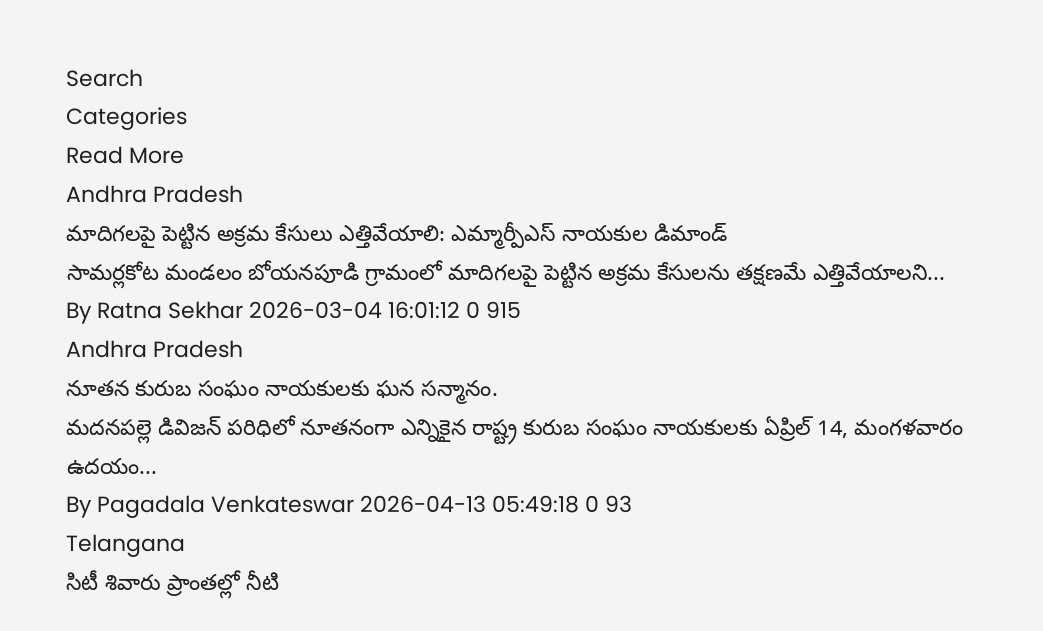Search
Categories
Read More
Andhra Pradesh
మాదిగలపై పెట్టిన అక్రమ కేసులు ఎత్తివేయాలి: ఎమ్మార్పీఎస్ నాయకుల డిమాండ్
సామర్లకోట మండలం బోయనపూడి గ్రామంలో మాదిగలపై పెట్టిన అక్రమ కేసులను తక్షణమే ఎత్తివేయాలని...
By Ratna Sekhar 2026-03-04 16:01:12 0 915
Andhra Pradesh
నూతన కురుబ సంఘం నాయకులకు ఘన సన్మానం.
మదనపల్లె డివిజన్ పరిధిలో నూతనంగా ఎన్నికైన రాష్ట్ర కురుబ సంఘం నాయకులకు ఏప్రిల్ 14, మంగళవారం ఉదయం...
By Pagadala Venkateswar 2026-04-13 05:49:18 0 93
Telangana
సిటీ శివారు ప్రాంతల్లో నీటి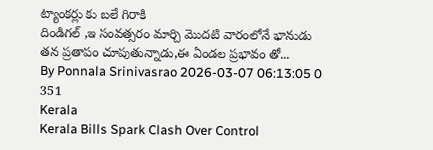ట్యాంకర్లు కు బలే గిరాకి
దిండిగల్ ,ఇ సంవత్సరం మార్చి మొదటి వారంలోనే భానుడు తన ప్రతాపం చూపుతున్నాడు,ఈ ఏండల ప్రభావం తో...
By Ponnala Srinivasrao 2026-03-07 06:13:05 0 351
Kerala
Kerala Bills Spark Clash Over Control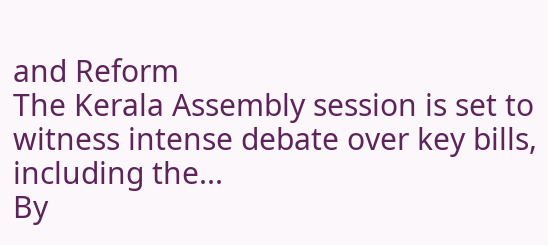and Reform
The Kerala Assembly session is set to witness intense debate over key bills, including the...
By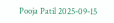Pooja Patil 2025-09-15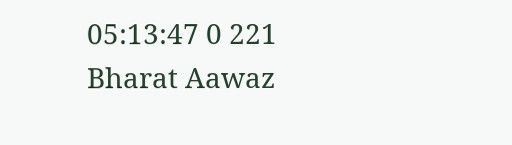05:13:47 0 221
Bharat Aawaz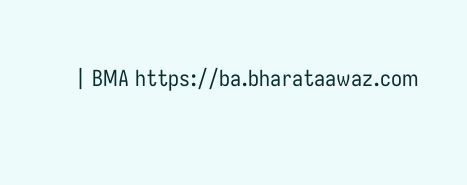| BMA https://ba.bharataawaz.com